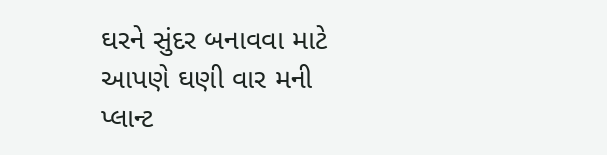ઘરને સુંદર બનાવવા માટે આપણે ઘણી વાર મની પ્લાન્ટ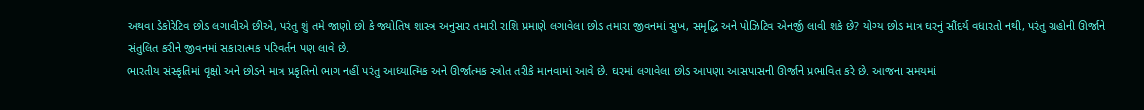અથવા ડેકોરેટિવ છોડ લગાવીએ છીએ, પરંતુ શું તમે જાણો છો કે જ્યોતિષ શાસ્ત્ર અનુસાર તમારી રાશિ પ્રમાણે લગાવેલા છોડ તમારા જીવનમાં સુખ, સમૃદ્ધિ અને પોઝિટિવ એનર્જી લાવી શકે છે? યોગ્ય છોડ માત્ર ઘરનું સૌંદર્ય વધારતો નથી, પરંતુ ગ્રહોની ઊર્જાને સંતુલિત કરીને જીવનમાં સકારાત્મક પરિવર્તન પણ લાવે છે.
ભારતીય સંસ્કૃતિમાં વૃક્ષો અને છોડને માત્ર પ્રકૃતિનો ભાગ નહીં પરંતુ આધ્યાત્મિક અને ઊર્જાત્મક સ્ત્રોત તરીકે માનવામાં આવે છે. ઘરમાં લગાવેલા છોડ આપણા આસપાસની ઊર્જાને પ્રભાવિત કરે છે. આજના સમયમાં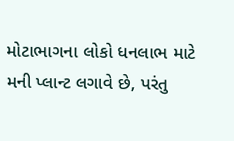મોટાભાગના લોકો ધનલાભ માટે મની પ્લાન્ટ લગાવે છે, પરંતુ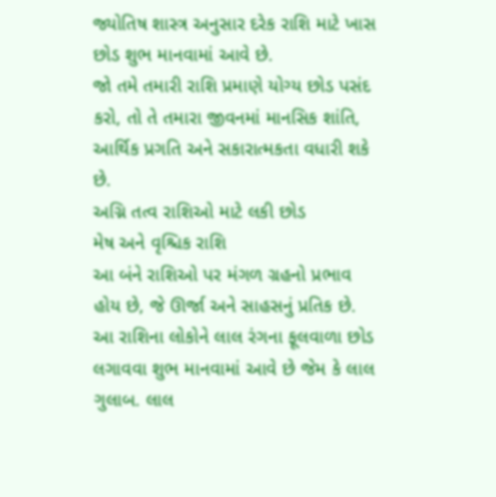જ્યોતિષ શાસ્ત્ર અનુસાર દરેક રાશિ માટે ખાસ છોડ શુભ માનવામાં આવે છે.
જો તમે તમારી રાશિ પ્રમાણે યોગ્ય છોડ પસંદ કરો, તો તે તમારા જીવનમાં માનસિક શાંતિ, આર્થિક પ્રગતિ અને સકારાત્મકતા વધારી શકે છે.
અગ્નિ તત્વ રાશિઓ માટે લકી છોડ
મેષ અને વૃશ્ચિક રાશિ
આ બંને રાશિઓ પર મંગળ ગ્રહનો પ્રભાવ હોય છે, જે ઊર્જા અને સાહસનું પ્રતિક છે.
આ રાશિના લોકોને લાલ રંગના ફૂલવાળા છોડ લગાવવા શુભ માનવામાં આવે છે જેમ કે લાલ ગુલાબ. લાલ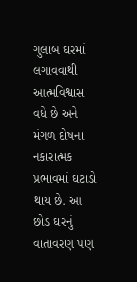ગુલાબ ઘરમાં લગાવવાથી આત્મવિશ્વાસ વધે છે અને મંગળ દોષના નકારાત્મક પ્રભાવમાં ઘટાડો થાય છે. આ છોડ ઘરનું વાતાવરણ પણ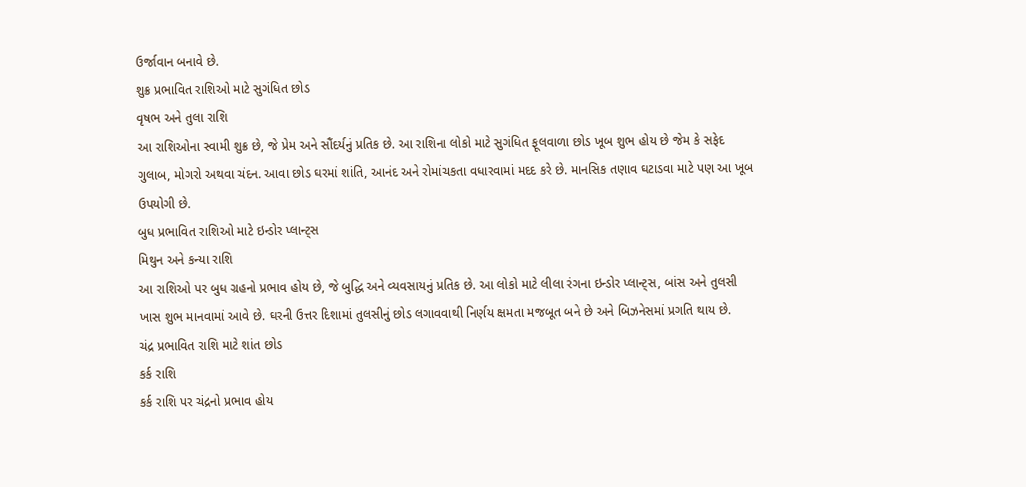ઉર્જાવાન બનાવે છે.
શુક્ર પ્રભાવિત રાશિઓ માટે સુગંધિત છોડ
વૃષભ અને તુલા રાશિ
આ રાશિઓના સ્વામી શુક્ર છે, જે પ્રેમ અને સૌંદર્યનું પ્રતિક છે. આ રાશિના લોકો માટે સુગંધિત ફૂલવાળા છોડ ખૂબ શુભ હોય છે જેમ કે સફેદ ગુલાબ, મોગરો અથવા ચંદન. આવા છોડ ઘરમાં શાંતિ, આનંદ અને રોમાંચકતા વધારવામાં મદદ કરે છે. માનસિક તણાવ ઘટાડવા માટે પણ આ ખૂબ ઉપયોગી છે.
બુધ પ્રભાવિત રાશિઓ માટે ઇન્ડોર પ્લાન્ટ્સ
મિથુન અને કન્યા રાશિ
આ રાશિઓ પર બુધ ગ્રહનો પ્રભાવ હોય છે, જે બુદ્ધિ અને વ્યવસાયનું પ્રતિક છે. આ લોકો માટે લીલા રંગના ઇન્ડોર પ્લાન્ટ્સ, બાંસ અને તુલસી ખાસ શુભ માનવામાં આવે છે. ઘરની ઉત્તર દિશામાં તુલસીનું છોડ લગાવવાથી નિર્ણય ક્ષમતા મજબૂત બને છે અને બિઝનેસમાં પ્રગતિ થાય છે.
ચંદ્ર પ્રભાવિત રાશિ માટે શાંત છોડ
કર્ક રાશિ
કર્ક રાશિ પર ચંદ્રનો પ્રભાવ હોય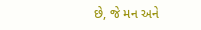છે, જે મન અને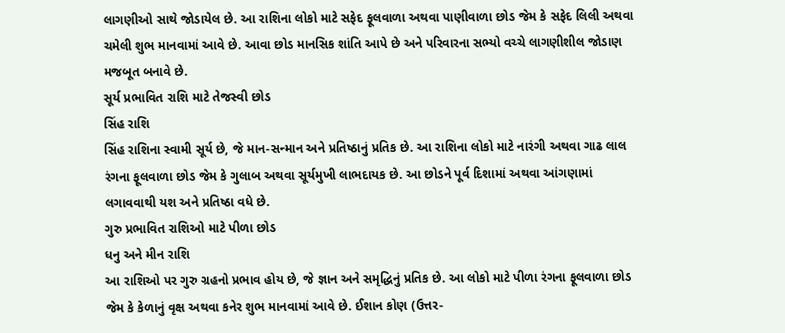લાગણીઓ સાથે જોડાયેલ છે. આ રાશિના લોકો માટે સફેદ ફૂલવાળા અથવા પાણીવાળા છોડ જેમ કે સફેદ લિલી અથવા ચમેલી શુભ માનવામાં આવે છે. આવા છોડ માનસિક શાંતિ આપે છે અને પરિવારના સભ્યો વચ્ચે લાગણીશીલ જોડાણ મજબૂત બનાવે છે.
સૂર્ય પ્રભાવિત રાશિ માટે તેજસ્વી છોડ
સિંહ રાશિ
સિંહ રાશિના સ્વામી સૂર્ય છે, જે માન-સન્માન અને પ્રતિષ્ઠાનું પ્રતિક છે. આ રાશિના લોકો માટે નારંગી અથવા ગાઢ લાલ રંગના ફૂલવાળા છોડ જેમ કે ગુલાબ અથવા સૂર્યમુખી લાભદાયક છે. આ છોડને પૂર્વ દિશામાં અથવા આંગણામાં લગાવવાથી યશ અને પ્રતિષ્ઠા વધે છે.
ગુરુ પ્રભાવિત રાશિઓ માટે પીળા છોડ
ધનુ અને મીન રાશિ
આ રાશિઓ પર ગુરુ ગ્રહનો પ્રભાવ હોય છે, જે જ્ઞાન અને સમૃદ્ધિનું પ્રતિક છે. આ લોકો માટે પીળા રંગના ફૂલવાળા છોડ જેમ કે કેળાનું વૃક્ષ અથવા કનેર શુભ માનવામાં આવે છે. ઈશાન કોણ (ઉત્તર-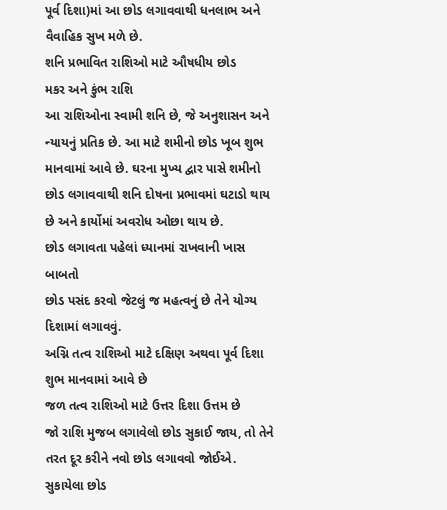પૂર્વ દિશા)માં આ છોડ લગાવવાથી ધનલાભ અને વૈવાહિક સુખ મળે છે.
શનિ પ્રભાવિત રાશિઓ માટે ઔષધીય છોડ
મકર અને કુંભ રાશિ
આ રાશિઓના સ્વામી શનિ છે, જે અનુશાસન અને ન્યાયનું પ્રતિક છે. આ માટે શમીનો છોડ ખૂબ શુભ માનવામાં આવે છે. ઘરના મુખ્ય દ્વાર પાસે શમીનો છોડ લગાવવાથી શનિ દોષના પ્રભાવમાં ઘટાડો થાય છે અને કાર્યોમાં અવરોધ ઓછા થાય છે.
છોડ લગાવતા પહેલાં ધ્યાનમાં રાખવાની ખાસ બાબતો
છોડ પસંદ કરવો જેટલું જ મહત્વનું છે તેને યોગ્ય દિશામાં લગાવવું.
અગ્નિ તત્વ રાશિઓ માટે દક્ષિણ અથવા પૂર્વ દિશા શુભ માનવામાં આવે છે
જળ તત્વ રાશિઓ માટે ઉત્તર દિશા ઉત્તમ છે
જો રાશિ મુજબ લગાવેલો છોડ સુકાઈ જાય, તો તેને તરત દૂર કરીને નવો છોડ લગાવવો જોઈએ. સુકાયેલા છોડ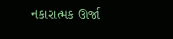નકારાત્મક ઊર્જા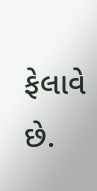ફેલાવે છે.